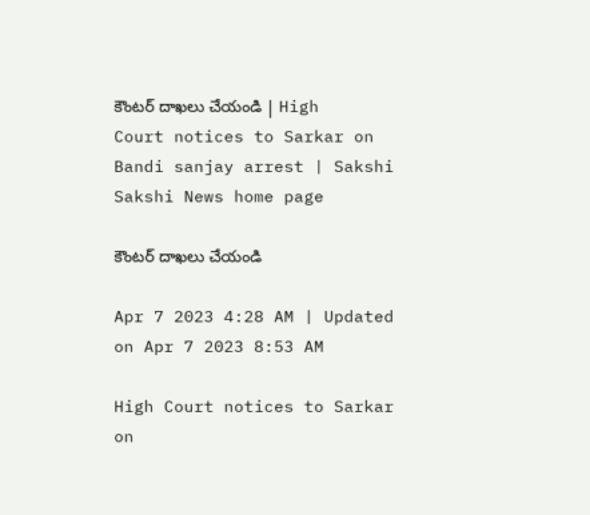కౌంటర్‌ దాఖలు చేయండి | High Court notices to Sarkar on Bandi sanjay arrest | Sakshi
Sakshi News home page

కౌంటర్‌ దాఖలు చేయండి

Apr 7 2023 4:28 AM | Updated on Apr 7 2023 8:53 AM

High Court notices to Sarkar on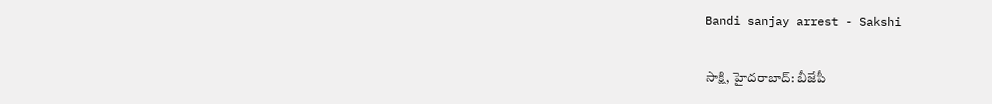Bandi sanjay arrest - Sakshi

సాక్షి, హైదరాబాద్‌: బీజేపీ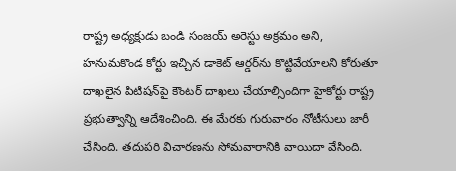రాష్ట్ర అధ్యక్షుడు బండి సంజయ్‌ అరెస్టు అక్రమం అని, హనుమకొండ కోర్టు ఇచ్చిన డాకెట్‌ ఆర్డర్‌ను కొట్టివేయాలని కోరుతూ దాఖలైన పిటిషన్‌పై కౌంటర్‌ దాఖలు చేయాల్సిందిగా హైకోర్టు రాష్ట్ర ప్రభుత్వాన్ని ఆదేశించింది. ఈ మేరకు గురువారం నోటీసులు జారీ చేసింది. తదుపరి విచారణను సోమవారానికి వాయిదా వేసింది.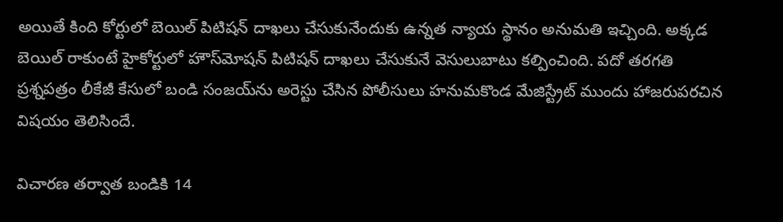అయితే కింది కోర్టులో బెయిల్‌ పిటిషన్‌ దాఖలు చేసుకునేందుకు ఉన్నత న్యాయ స్థానం అనుమతి ఇచ్చింది. అక్కడ బెయిల్‌ రాకుంటే హైకోర్టులో హౌస్‌మోషన్‌ పిటిషన్‌ దాఖలు చేసుకునే వెసులుబాటు కల్పించింది. పదో తరగతి ప్రశ్నపత్రం లీకేజీ కేసులో బండి సంజయ్‌ను అరెస్టు చేసిన పోలీసులు హనుమకొండ మేజిస్ట్రేట్‌ ముందు హాజరుపరచిన విషయం తెలిసిందే.

విచారణ తర్వాత బండికి 14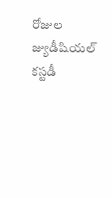రోజుల జ్యుడీషియల్‌ కస్టడీ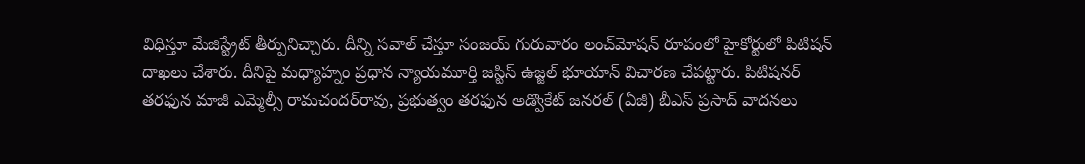విధిస్తూ మేజిస్ట్రేట్‌ తీర్పునిచ్చారు. దీన్ని సవాల్‌ చేస్తూ సంజయ్‌ గురువారం లంచ్‌మోషన్‌ రూపంలో హైకోర్టులో పిటిషన్‌ దాఖలు చేశారు. దీనిపై మధ్యాహ్నం ప్రధాన న్యాయమూర్తి జస్టిస్‌ ఉజ్జల్‌ భూయాన్‌ విచారణ చేపట్టారు. పిటిషనర్‌ తరఫున మాజీ ఎమ్మెల్సీ రామచందర్‌రావు, ప్రభుత్వం తరఫున అడ్వొకేట్‌ జనరల్‌ (ఏజీ) బీఎస్‌ ప్రసాద్‌ వాదనలు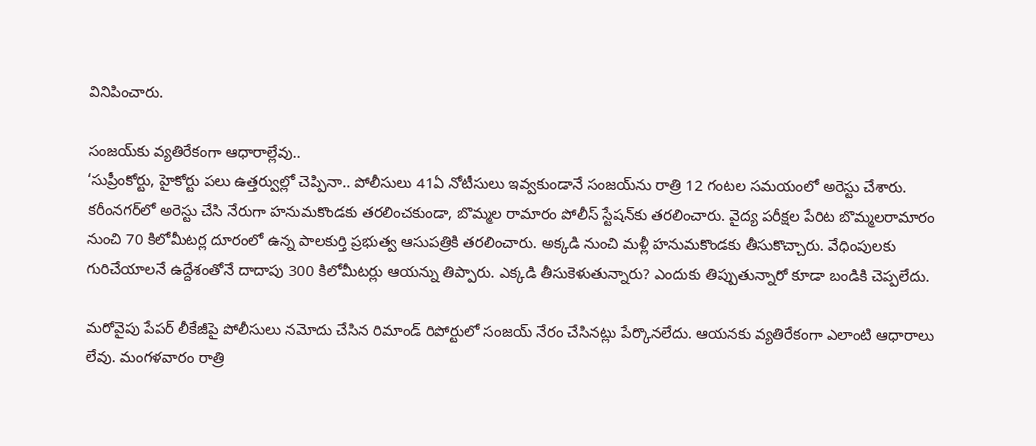వినిపించారు.

సంజయ్‌కు వ్యతిరేకంగా ఆధారాల్లేవు..
‘సుప్రీంకోర్టు, హైకోర్టు పలు ఉత్తర్వుల్లో చెప్పినా.. పోలీసులు 41ఏ నోటీసులు ఇవ్వకుండానే సంజయ్‌ను రాత్రి 12 గంటల సమయంలో అరెస్టు చేశారు. కరీంనగర్‌లో అరెస్టు చేసి నేరుగా హనుమకొండకు తరలించకుండా, బొమ్మల రామారం పోలీస్‌ స్టేషన్‌కు తరలించారు. వైద్య పరీక్షల పేరిట బొమ్మలరామారం నుంచి 70 కిలోమీటర్ల దూరంలో ఉన్న పాలకుర్తి ప్రభుత్వ ఆసుపత్రికి తరలించారు. అక్కడి నుంచి మళ్లీ హనుమకొండకు తీసుకొచ్చారు. వేధింపులకు గురిచేయాలనే ఉద్దేశంతోనే దాదాపు 300 కిలోమీటర్లు ఆయన్ను తిప్పారు. ఎక్కడి తీసుకెళుతున్నారు? ఎందుకు తిప్పుతున్నారో కూడా బండికి చెప్పలేదు.

మరోవైపు పేపర్‌ లీకేజీపై పోలీసులు నమోదు చేసిన రిమాండ్‌ రిపోర్టులో సంజయ్‌ నేరం చేసినట్లు పేర్కొనలేదు. ఆయనకు వ్యతిరేకంగా ఎలాంటి ఆధారాలు లేవు. మంగళవారం రాత్రి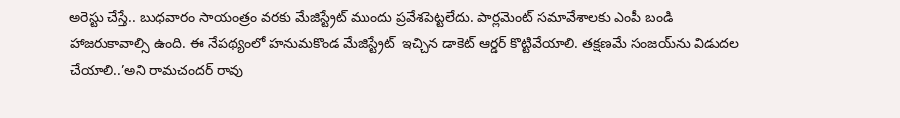అరెస్టు చేస్తే.. బుధవారం సాయంత్రం వరకు మేజిస్ట్రేట్ ముందు ప్రవేశపెట్టలేదు. పార్లమెంట్‌ సమావేశాలకు ఎంపీ బండి హాజరుకావాల్సి ఉంది. ఈ నేపథ్యంలో హనుమకొండ మేజిస్ట్రేట్  ఇచ్చిన డాకెట్‌ ఆర్డర్‌ కొట్టివేయాలి. తక్షణమే సంజయ్‌ను విడుదల చేయాలి..’అని రామచందర్‌ రావు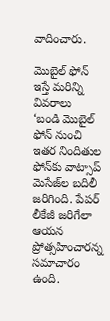వాదించారు.

మొబైల్‌ ఫోన్‌ ఇస్తే మరిన్ని వివరాలు
‘బండి మొబైల్‌ ఫోన్‌ నుంచి ఇతర నిందితుల ఫోన్‌కు వాట్సాప్‌ మెసేజ్‌ల బదిలీ జరిగింది. పేపర్‌ లీకేజీ జరిగేలా ఆయన ప్రోత్సహించారన్న సమాచారం ఉంది.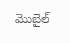మొబైల్‌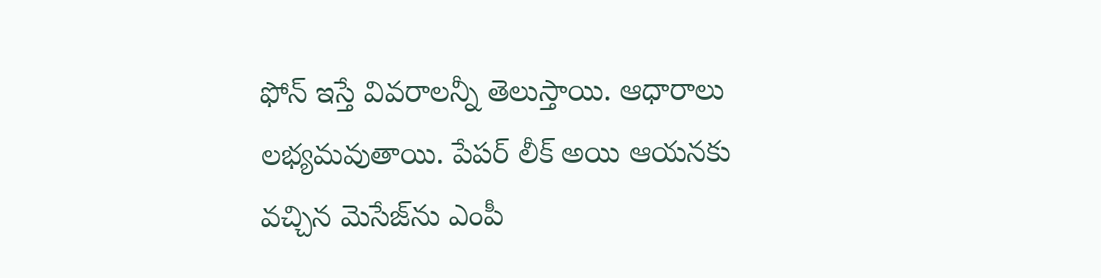ఫోన్‌ ఇస్తే వివరాలన్నీ తెలుస్తాయి. ఆధారాలు లభ్యమవుతాయి. పేపర్‌ లీక్‌ అయి ఆయనకు వచ్చిన మెసేజ్‌ను ఎంపీ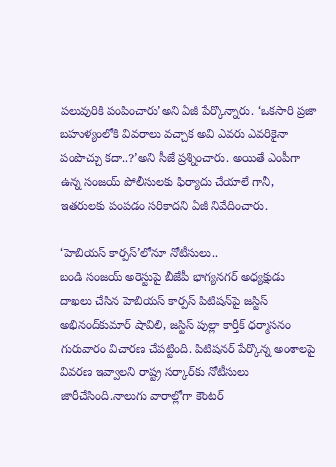పలువురికి పంపించారు’అని ఏజీ పేర్కొన్నారు. ‘ఒకసారి ప్రజా బహుళ్యంలోకి వివరాలు వచ్చాక అవి ఎవరు ఎవరికైనా పంపొచ్చు కదా..?’అని సీజే ప్రశ్నించారు. అయితే ఎంపీగా ఉన్న సంజయ్‌ పోలీసులకు ఫిర్యాదు చేయాలే గానీ, ఇతరులకు పంపడం సరికాదని ఏజీ నివేదించారు.

‘హెబియస్‌ కార్పస్‌’లోనూ నోటీసులు..
బండి సంజయ్‌ అరెస్టుపై బీజేపీ భాగ్యనగర్‌ అధ్యక్షుడు దాఖలు చేసిన హెబియస్‌ కార్పస్‌ పిటిషన్‌పై జస్టిస్‌ అభినంద్‌కుమార్‌ షావిలి, జస్టిస్‌ పుల్లా కార్తీక్‌ ధర్మాసనం గురువారం విచారణ చేపట్టింది. పిటిషనర్‌ పేర్కొన్న అంశాలపై వివరణ ఇవ్వాలని రాష్ట్ర సర్కార్‌కు నోటీసులు జారీచేసింది.నాలుగు వారాల్లోగా కౌంటర్‌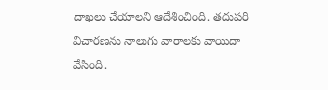దాఖలు చేయాలని ఆదేశించింది. తదుపరి విచారణను నాలుగు వారాలకు వాయిదా వేసింది.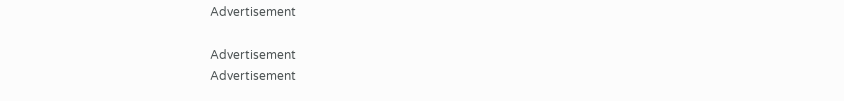Advertisement

Advertisement
Advertisement